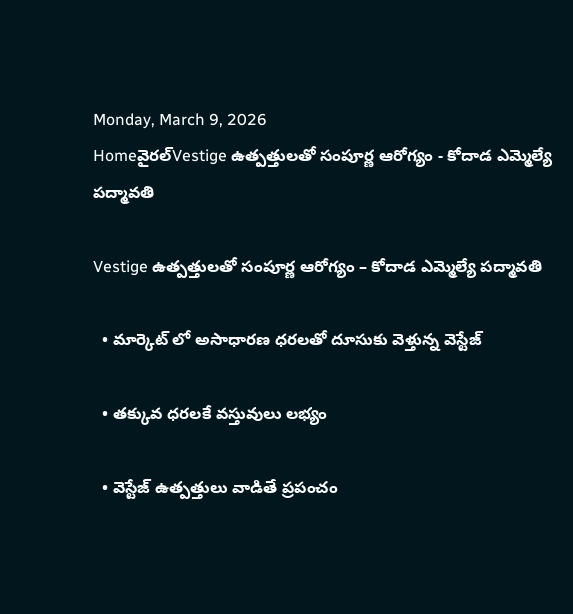Monday, March 9, 2026
Homeవైరల్Vestige ఉత్ప‌త్తుల‌తో సంపూర్ణ ఆరోగ్యం - కోదాడ ఎమ్మెల్యే పద్మావతి

Vestige ఉత్ప‌త్తుల‌తో సంపూర్ణ ఆరోగ్యం – కోదాడ ఎమ్మెల్యే పద్మావతి

  • మార్కెట్ లో అసాధార‌ణ ధరలతో దూసుకు వెళ్తున్న వెస్టేజ్‌

  • త‌క్కువ ధ‌ర‌ల‌కే వ‌స్తువులు ల‌భ్యం

  • వెస్టేజ్ ఉత్ప‌త్తులు వాడితే ప్ర‌పంచం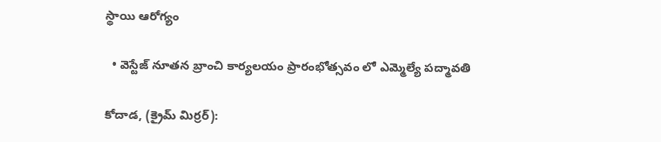స్థాయి ఆరోగ్యం

  • వెస్టేజ్ నూతన బ్రాంచి కార్య‌ల‌యం ప్రారంభోత్స‌వం లో ఎమ్మెల్యే పద్మావతి

కోదాడ, (క్రైమ్ మిర్ర‌ర్):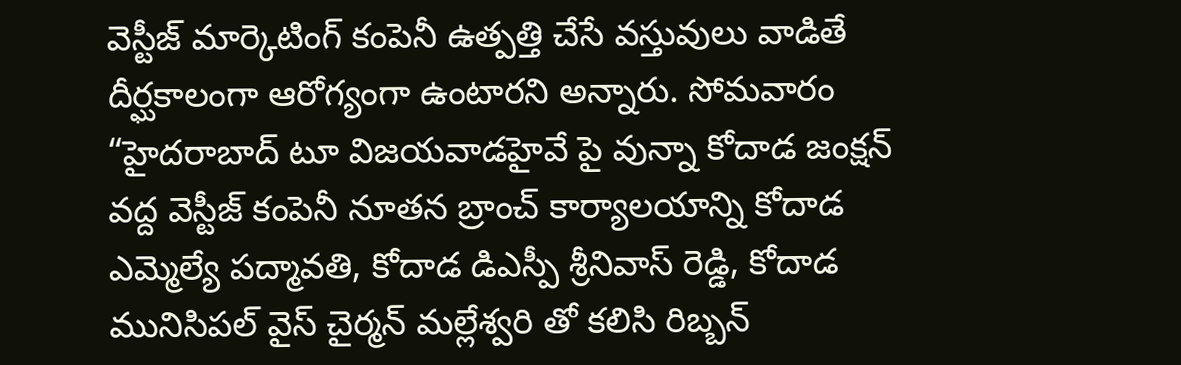వెస్టీజ్ మార్కెటింగ్ కంపెనీ ఉత్ప‌త్తి చేసే వ‌స్తువులు వాడితే దీర్ఘ‌కాలంగా ఆరోగ్యంగా ఉంటార‌ని అన్నారు. సోమ‌వారం “హైదరాబాద్ టూ విజయవాడహైవే పై వున్నా కోదాడ జంక్షన్ వద్ద వెస్టీజ్ కంపెనీ నూతన బ్రాంచ్ కార్యాల‌యాన్ని కోదాడ ఎమ్మెల్యే పద్మావతి, కోదాడ డిఎస్పీ శ్రీనివాస్ రెడ్డి, కోదాడ మునిసిపల్ వైస్ చైర్మన్ మల్లేశ్వరి తో కలిసి రిబ్బన్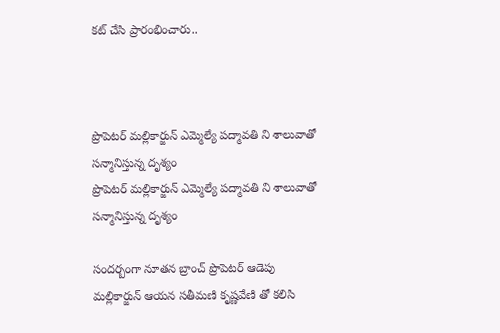కట్ చేసి ప్రారంభించారు..



ప్రొపెటర్ మల్లికార్జున్ ఎమ్మెల్యే పద్మావతి ని శాలువాతో సన్మానిస్తున్న దృశ్యం
ప్రొపెటర్ మల్లికార్జున్ ఎమ్మెల్యే పద్మావతి ని శాలువాతో సన్మానిస్తున్న దృశ్యం

సందర్బంగా నూతన బ్రాంచ్ ప్రొపెటర్ ఆడెపు మల్లికార్జున్ ఆయన సతీమణి కృష్ణవేణి తో కలిసి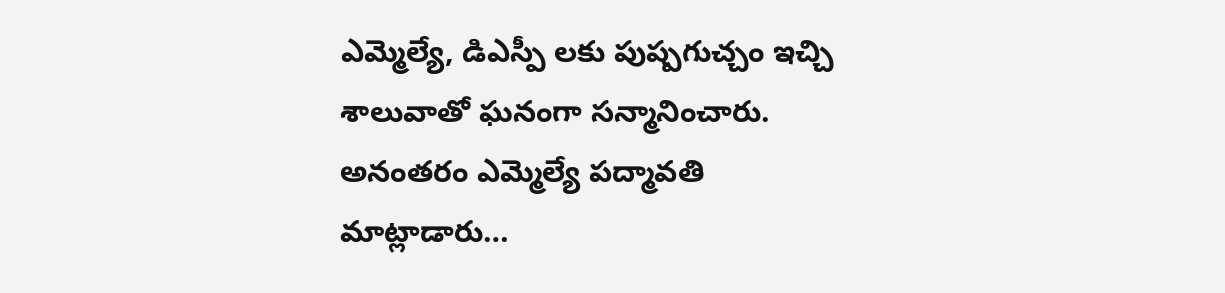ఎమ్మెల్యే, డిఎస్పీ లకు పుష్పగుచ్చం ఇచ్చి శాలువాతో ఘనంగా సన్మానించారు. అనంతరం ఎమ్మెల్యే పద్మావతి మాట్లాడారు…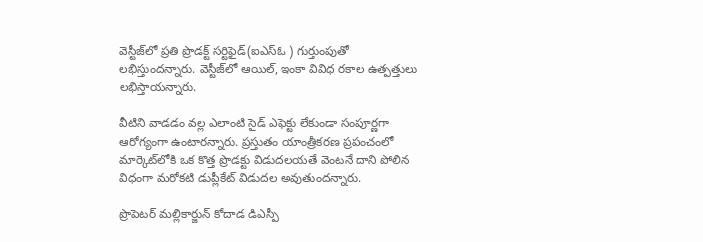వెస్టీజ్‌లో ప్ర‌తి ప్రొడ‌క్ట్ స‌ర్టిఫైడ్(ఐఎస్ఓ ) గుర్తుంపుతో ల‌భిస్తుంద‌న్నారు. వెస్టీజ్‌లో ఆయిల్‌, ఇంకా వివిధ ర‌కాల ఉత్ప‌త్తులు ల‌భిస్తాయ‌న్నారు.

వీటిని వాడ‌డం వ‌ల్ల ఎలాంటి సైడ్ ఎఫెక్టు లేకుండా సంపూర్ణ‌గా ఆరోగ్యంగా ఉంటార‌న్నారు. ప్ర‌స్తుతం యాంత్రీక‌ర‌ణ ప్ర‌పంచంలో మార్కెట్‌లోకి ఒక కొత్త ప్రొడ‌క్టు విడుద‌ల‌య‌తే వెంటనే దాని పోలిన విధంగా మ‌రోకటి డుప్లీకేట్ విడుద‌ల అవుతుంద‌న్నారు.

ప్రొపెటర్ మల్లికార్జున్ కోదాడ డిఎస్పీ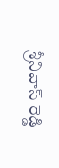శ్రీనివాస్ రెడ్డి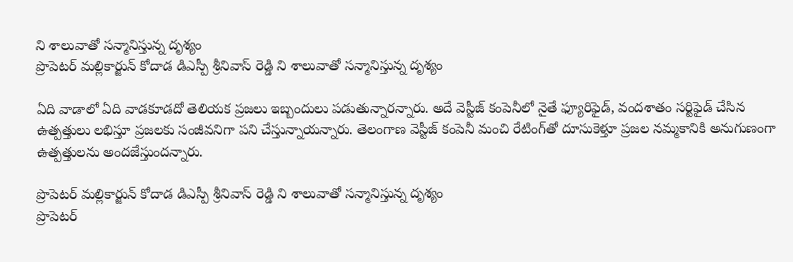ని శాలువాతో సన్మానిస్తున్న దృశ్యం
ప్రొపెటర్ మల్లికార్జున్ కోదాడ డిఎస్పీ శ్రీనివాస్ రెడ్డి ని శాలువాతో సన్మానిస్తున్న దృశ్యం

ఏది వాడాలో ఏది వాడ‌కూడ‌దో తెలియ‌క ప్ర‌జ‌లు ఇబ్బందులు ప‌డుతున్నార‌న్నారు. అదే వెస్టీజ్ కంపెనీలో నైతే ఫ్యూరిఫైడ్‌, వంద‌శాతం స‌ర్టిఫైడ్ చేసిన ఉత్ప‌త్తులు ల‌భిస్తూ ప్ర‌జ‌ల‌కు సంజీవ‌నిగా ప‌ని చేస్తున్నాయ‌న్నారు. తెలంగాణ వెస్టీజ్ కంపెనీ మంచి రేటింగ్‌తో దూసుకెళ్తూ ప్ర‌జ‌ల నమ్మ‌కానికి అనుగుణంగా ఉత్ప‌త్తుల‌ను అంద‌జేస్తుంద‌న్నారు.

ప్రొపెటర్ మల్లికార్జున్ కోదాడ డిఎస్పీ శ్రీనివాస్ రెడ్డి ని శాలువాతో సన్మానిస్తున్న దృశ్యం
ప్రొపెటర్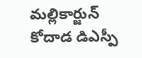మల్లికార్జున్ కోదాడ డిఎస్పీ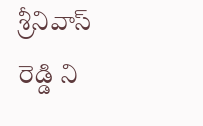శ్రీనివాస్ రెడ్డి ని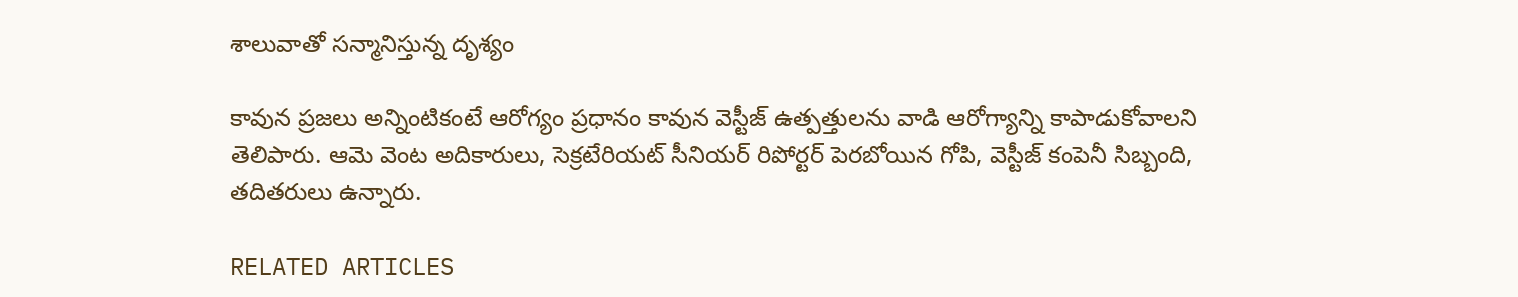శాలువాతో సన్మానిస్తున్న దృశ్యం

కావున ప్ర‌జ‌లు అన్నింటికంటే ఆరోగ్యం ప్ర‌ధానం కావున వెస్టీజ్ ఉత్ప‌త్తుల‌ను వాడి ఆరోగ్యాన్ని కాపాడుకోవాల‌ని తెలిపారు. ఆమె వెంట అదికారులు, సెక్రటేరియట్ సీనియర్ రిపోర్టర్ పెరబోయిన గోపి, వెస్టీజ్ కంపెనీ సిబ్బంది, త‌దిత‌రులు ఉన్నారు.

RELATED ARTICLES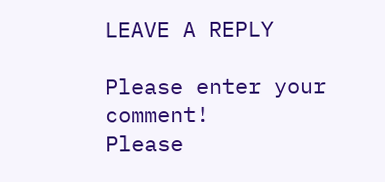LEAVE A REPLY

Please enter your comment!
Please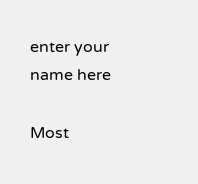enter your name here

Most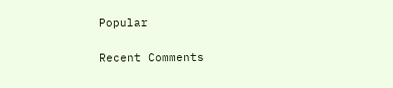Popular

Recent Comments